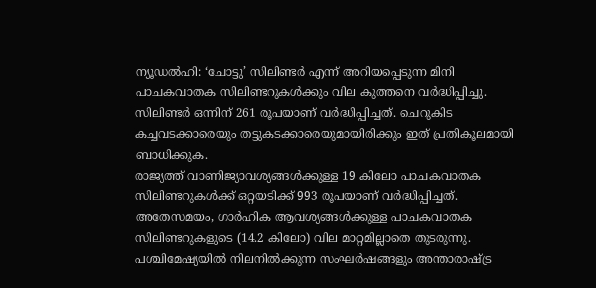ന്യൂഡൽഹി: ‘ചോട്ടു’ സിലിണ്ടർ എന്ന് അറിയപ്പെടുന്ന മിനി പാചകവാതക സിലിണ്ടറുകൾക്കും വില കുത്തനെ വർദ്ധിപ്പിച്ചു. സിലിണ്ടർ ഒന്നിന് 261 രൂപയാണ് വർദ്ധിപ്പിച്ചത്. ചെറുകിട കച്ചവടക്കാരെയും തട്ടുകടക്കാരെയുമായിരിക്കും ഇത് പ്രതികൂലമായി ബാധിക്കുക.
രാജ്യത്ത് വാണിജ്യാവശ്യങ്ങൾക്കുള്ള 19 കിലോ പാചകവാതക സിലിണ്ടറുകൾക്ക് ഒറ്റയടിക്ക് 993 രൂപയാണ് വർദ്ധിപ്പിച്ചത്. അതേസമയം, ഗാർഹിക ആവശ്യങ്ങൾക്കുള്ള പാചകവാതക സിലിണ്ടറുകളുടെ (14.2 കിലോ) വില മാറ്റമില്ലാതെ തുടരുന്നു.
പശ്ചിമേഷ്യയിൽ നിലനിൽക്കുന്ന സംഘർഷങ്ങളും അന്താരാഷ്ട്ര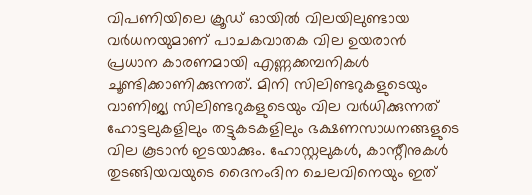വിപണിയിലെ ക്രൂഡ് ഓയിൽ വിലയിലുണ്ടായ വർധനയുമാണ് പാചകവാതക വില ഉയരാൻ പ്രധാന കാരണമായി എണ്ണക്കമ്പനികൾ ചൂണ്ടിക്കാണിക്കുന്നത്. മിനി സിലിണ്ടറുകളുടെയും വാണിജ്യ സിലിണ്ടറുകളുടെയും വില വർധിക്കുന്നത് ഹോട്ടലുകളിലും തട്ടുകടകളിലും ഭക്ഷണസാധനങ്ങളുടെ വില കൂടാൻ ഇടയാക്കും. ഹോസ്റ്റലുകൾ, കാന്റീനുകൾ തുടങ്ങിയവയുടെ ദൈനംദിന ചെലവിനെയും ഇത്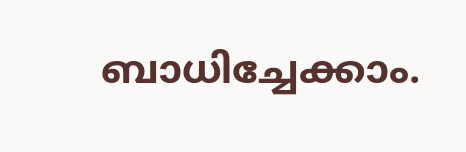ബാധിച്ചേക്കാം.